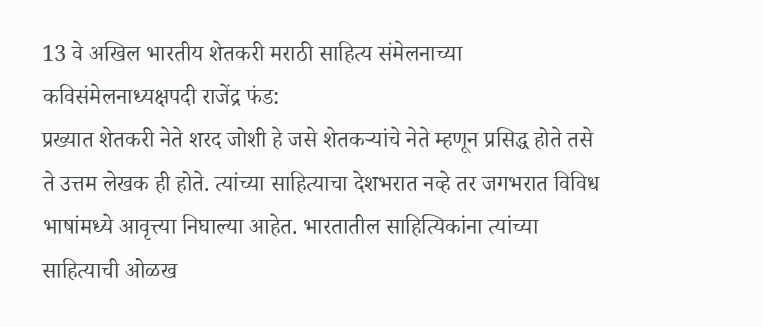13 वे अखिल भारतीय शेतकरी मराठी साहित्य संमेलनाच्या कविसंमेलनाध्यक्षपदी राजेंद्र फंड:
प्रख्यात शेतकरी नेते शरद जोशी हे जसे शेतकऱ्यांचे नेते म्हणून प्रसिद्ध होते तसे ते उत्तम लेखक ही होते. त्यांच्या साहित्याचा देशभरात नव्हे तर जगभरात विविध भाषांमध्ये आवृत्त्या निघाल्या आहेत. भारतातील साहित्यिकांना त्यांच्या साहित्याची ओळख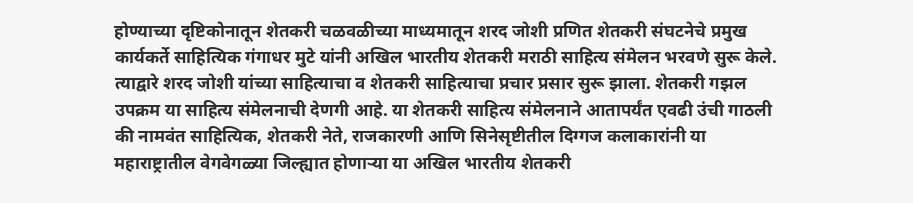होण्याच्या दृष्टिकोनातून शेतकरी चळवळीच्या माध्यमातून शरद जोशी प्रणित शेतकरी संघटनेचे प्रमुख कार्यकर्ते साहित्यिक गंगाधर मुटे यांनी अखिल भारतीय शेतकरी मराठी साहित्य संमेलन भरवणे सुरू केले. त्याद्वारे शरद जोशी यांच्या साहित्याचा व शेतकरी साहित्याचा प्रचार प्रसार सुरू झाला. शेतकरी गझल उपक्रम या साहित्य संमेलनाची देणगी आहे. या शेतकरी साहित्य संमेलनाने आतापर्यंत एवढी उंची गाठली की नामवंत साहित्यिक, शेतकरी नेते, राजकारणी आणि सिनेसृष्टीतील दिग्गज कलाकारांनी या महाराष्ट्रातील वेगवेगळ्या जिल्ह्यात होणाऱ्या या अखिल भारतीय शेतकरी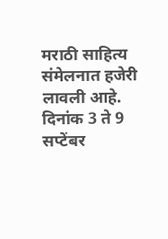मराठी साहित्य संमेलनात हजेरी लावली आहे.
दिनांक 3 ते 9 सप्टेंबर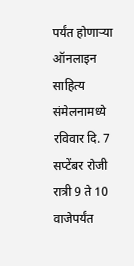पर्यंत होणाऱ्या ऑनलाइन साहित्य संमेलनामध्ये रविवार दि. 7 सप्टेंबर रोजी रात्री 9 ते 10 वाजेपर्यंत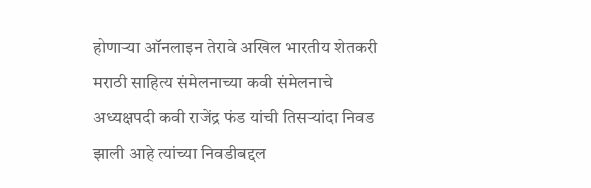होणाऱ्या ऑनलाइन तेरावे अखिल भारतीय शेतकरी मराठी साहित्य संमेलनाच्या कवी संमेलनाचे अध्यक्षपदी कवी राजेंद्र फंड यांची तिसऱ्यांदा निवड झाली आहे त्यांच्या निवडीबद्दल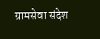ग्रामसेवा संदेश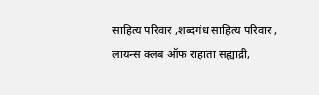साहित्य परिवार ,शब्दगंध साहित्य परिवार , लायन्स क्लब ऑफ राहाता सह्याद्री,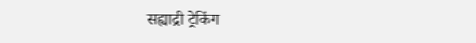सह्याद्री ट्रेकिंग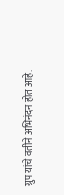ग्रुप यांचे वतीने अभिनंदन होत आहे.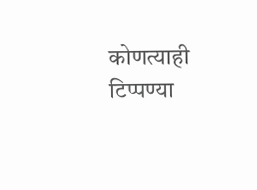कोणत्याही टिप्पण्या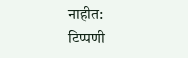नाहीत:
टिप्पणी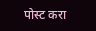पोस्ट करा